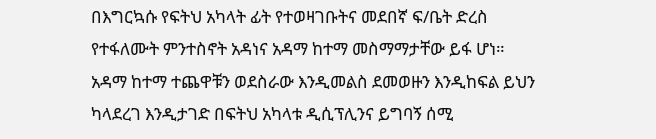በእግርኳሱ የፍትህ አካላት ፊት የተወዛገቡትና መደበኛ ፍ/ቤት ድረስ የተፋለሙት ምንተስኖት አዳነና አዳማ ከተማ መስማማታቸው ይፋ ሆነ።
አዳማ ከተማ ተጨዋቹን ወደስራው እንዲመልስ ደመወዙን እንዲከፍል ይህን ካላደረገ እንዲታገድ በፍትህ አካላቱ ዲሲፕሊንና ይግባኝ ሰሚ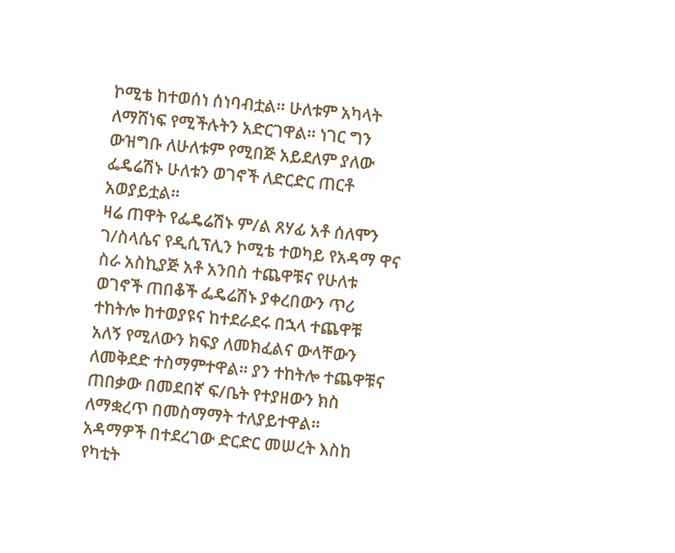ኮሚቴ ከተወሰነ ሰነባብቷል። ሁለቱም አካላት ለማሸነፍ የሚችሉትን አድርገዋል። ነገር ግን ውዝግቡ ለሁለቱም የሚበጅ አይደለም ያለው ፌዴሬሽኑ ሁለቱን ወገኖች ለድርድር ጠርቶ አወያይቷል።
ዛሬ ጠዋት የፌዴሬሽኑ ም/ል ጸሃፊ አቶ ሰለሞን ገ/ስላሴና የዲሲፕሊን ኮሚቴ ተወካይ የአዳማ ዋና ስራ አስኪያጅ አቶ አንበስ ተጨዋቹና የሁለቱ ወገኖች ጠበቆች ፌዴሬሽኑ ያቀረበውን ጥሪ ተከትሎ ከተወያዩና ከተደራደሩ በኋላ ተጨዋቹ አለኝ የሚለውን ክፍያ ለመክፈልና ውላቸውን ለመቅደድ ተስማምተዋል። ያን ተከትሎ ተጨዋቹና ጠበቃው በመደበኛ ፍ/ቤት የተያዘውን ክስ ለማቋረጥ በመስማማት ተለያይተዋል።
አዳማዎች በተደረገው ድርድር መሠረት እስከ የካቲት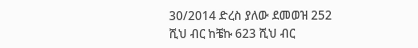30/2014 ድረስ ያለው ደመወዝ 252 ሺህ ብር ከቼኩ 623 ሺህ ብር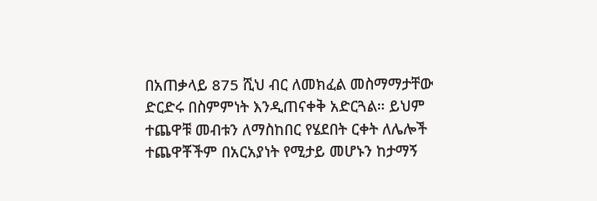በአጠቃላይ 875 ሺህ ብር ለመክፈል መስማማታቸው ድርድሩ በስምምነት እንዲጠናቀቅ አድርጓል። ይህም ተጨዋቹ መብቱን ለማስከበር የሄደበት ርቀት ለሌሎች ተጨዋቾችም በአርአያነት የሚታይ መሆኑን ከታማኝ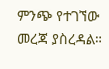ምንጭ የተገኘው መረጃ ያስረዳል።